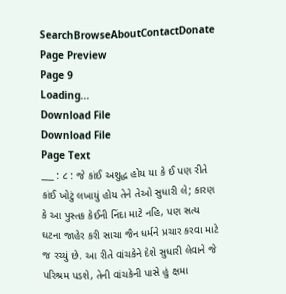SearchBrowseAboutContactDonate
Page Preview
Page 9
Loading...
Download File
Download File
Page Text
___ : ૮ : જે કાંઈ અશુદ્ધ હોય યા કે ઈ પણ રીતે કાંઈ ખોટું લખાયું હોય તેને તેઓ સુધારી લે; કારણ કે આ પુસ્તક કેઈની નિંદા માટે નહિ, પણ સત્ય ઘટના જાહેર કરી સાચા જૈન ધર્મને પ્રચાર કરવા માટે જ રચ્યું છે. આ રીતે વાંચકેને દેશે સુધારી લેવાને જે પરિશ્રમ પડશે, તેની વાંચકેની પાસે હું ક્ષમા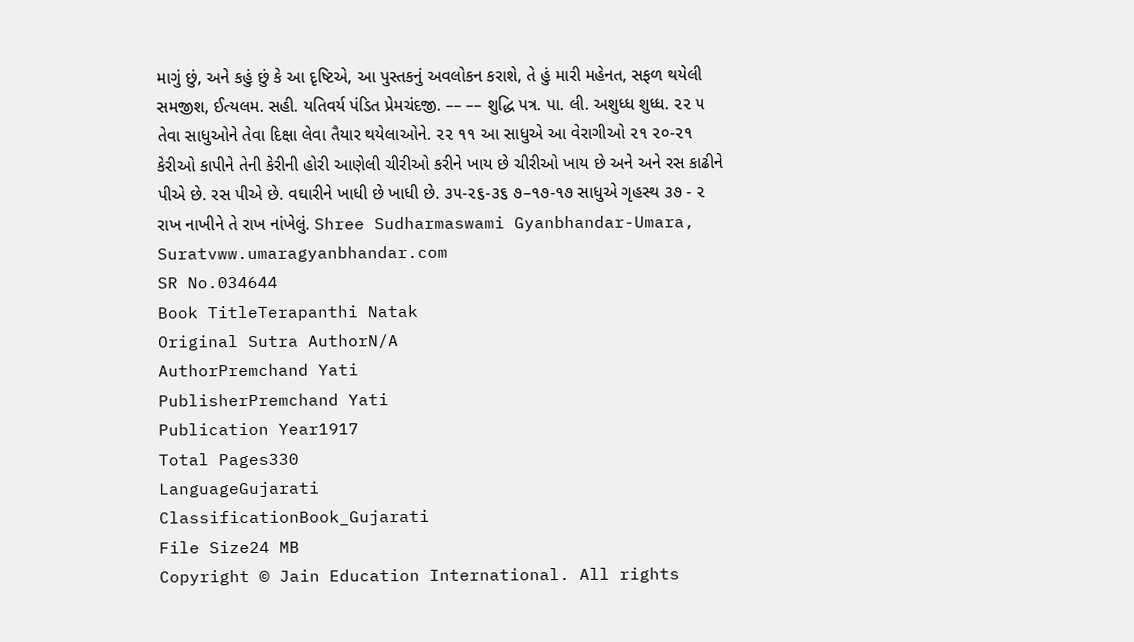માગું છું, અને કહું છું કે આ દૃષ્ટિએ, આ પુસ્તકનું અવલોકન કરાશે, તે હું મારી મહેનત, સફળ થયેલી સમજીશ, ઈત્યલમ. સહી. યતિવર્ય પંડિત પ્રેમચંદજી. –– –– શુદ્ધિ પત્ર. પા. લી. અશુધ્ધ શુધ્ધ. ૨૨ ૫ તેવા સાધુઓને તેવા દિક્ષા લેવા તૈયાર થયેલાઓને. ૨૨ ૧૧ આ સાધુએ આ વેરાગીઓ ૨૧ ૨૦-૨૧ કેરીઓ કાપીને તેની કેરીની હોરી આણેલી ચીરીઓ કરીને ખાય છે ચીરીઓ ખાય છે અને અને રસ કાઢીને પીએ છે. રસ પીએ છે. વઘારીને ખાધી છે ખાધી છે. ૩૫-૨૬-૩૬ ૭–૧૭-૧૭ સાધુએ ગૃહસ્થ ૩૭ - ૨ રાખ નાખીને તે રાખ નાંખેલું. Shree Sudharmaswami Gyanbhandar-Umara, Suratvww.umaragyanbhandar.com
SR No.034644
Book TitleTerapanthi Natak
Original Sutra AuthorN/A
AuthorPremchand Yati
PublisherPremchand Yati
Publication Year1917
Total Pages330
LanguageGujarati
ClassificationBook_Gujarati
File Size24 MB
Copyright © Jain Education International. All rights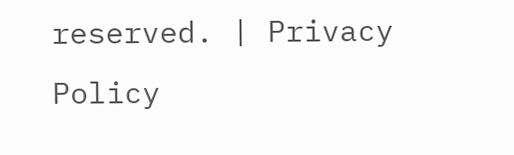reserved. | Privacy Policy